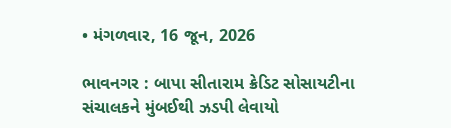• મંગળવાર, 16 જૂન, 2026

ભાવનગર : બાપા સીતારામ ક્રેડિટ સોસાયટીના સંચાલકને મુંબઈથી ઝડપી લેવાયો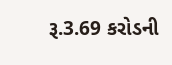રૂ.3.69 કરોડની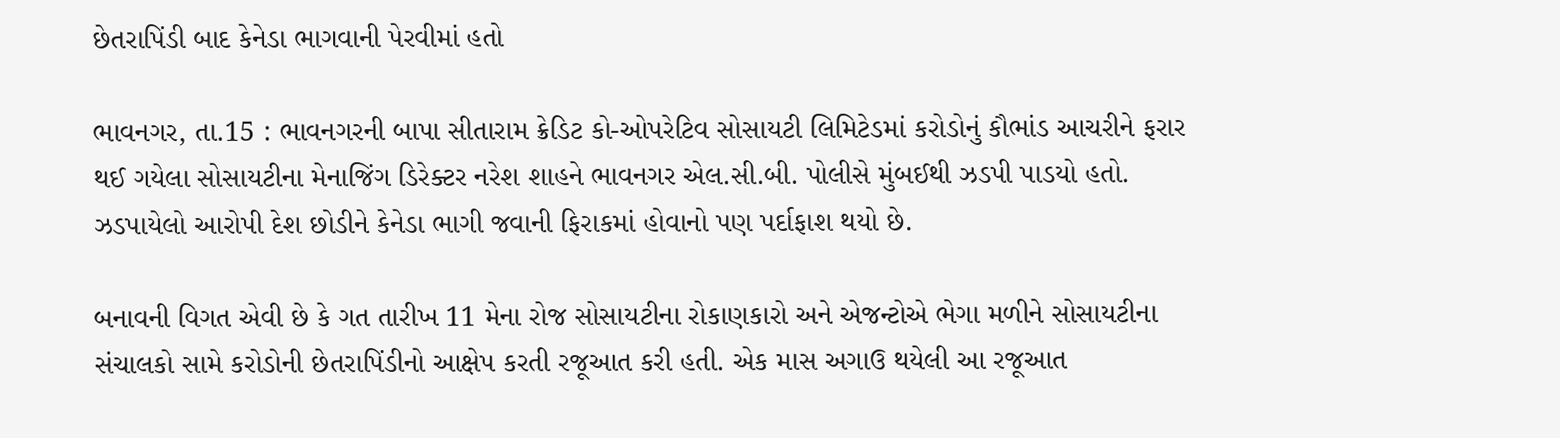છેતરાપિંડી બાદ કેનેડા ભાગવાની પેરવીમાં હતો

ભાવનગર, તા.15 : ભાવનગરની બાપા સીતારામ ક્રેડિટ કો-ઓપરેટિવ સોસાયટી લિમિટેડમાં કરોડોનું કૌભાંડ આચરીને ફરાર થઈ ગયેલા સોસાયટીના મેનાજિંગ ડિરેક્ટર નરેશ શાહને ભાવનગર એલ.સી.બી. પોલીસે મુંબઈથી ઝડપી પાડયો હતો. ઝડપાયેલો આરોપી દેશ છોડીને કેનેડા ભાગી જવાની ફિરાકમાં હોવાનો પણ પર્દાફાશ થયો છે.

બનાવની વિગત એવી છે કે ગત તારીખ 11 મેના રોજ સોસાયટીના રોકાણકારો અને એજન્ટોએ ભેગા મળીને સોસાયટીના સંચાલકો સામે કરોડોની છેતરાપિંડીનો આક્ષેપ કરતી રજૂઆત કરી હતી. એક માસ અગાઉ થયેલી આ રજૂઆત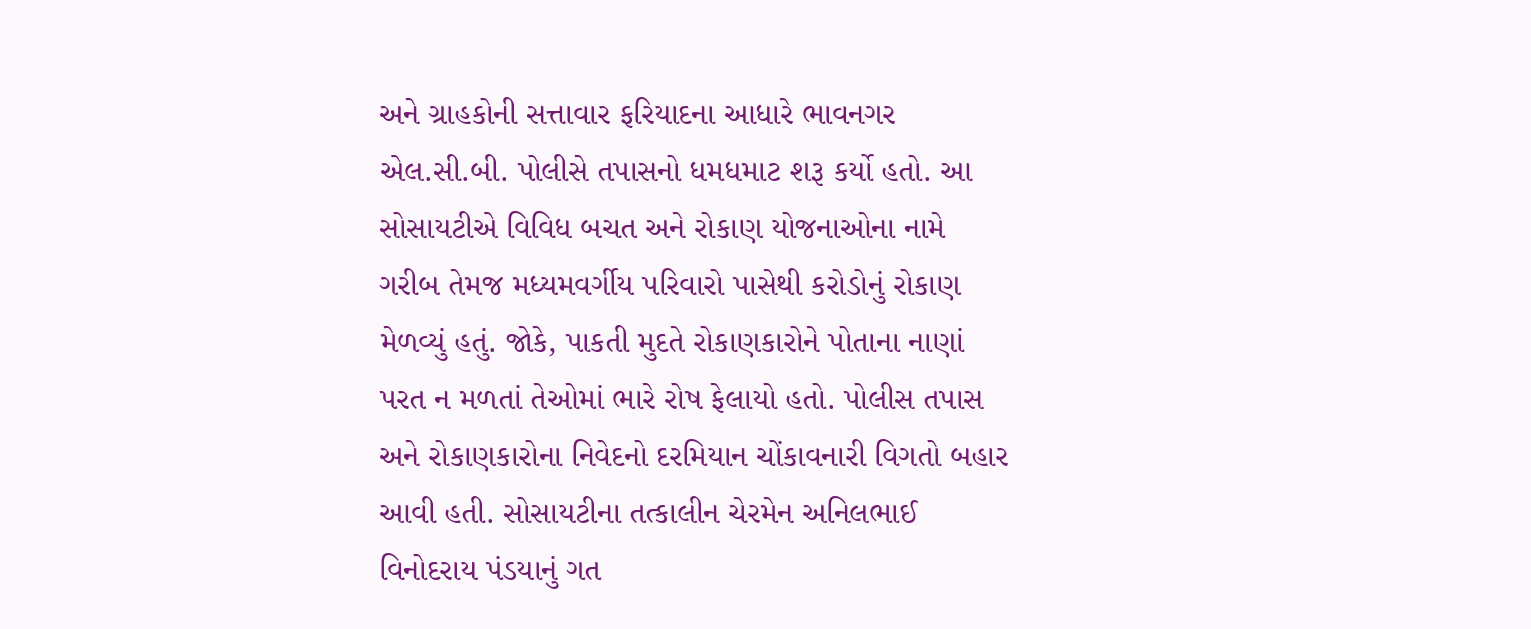અને ગ્રાહકોની સત્તાવાર ફરિયાદના આધારે ભાવનગર એલ.સી.બી. પોલીસે તપાસનો ધમધમાટ શરૂ કર્યો હતો. આ સોસાયટીએ વિવિધ બચત અને રોકાણ યોજનાઓના નામે ગરીબ તેમજ મધ્યમવર્ગીય પરિવારો પાસેથી કરોડોનું રોકાણ મેળવ્યું હતું. જોકે, પાકતી મુદતે રોકાણકારોને પોતાના નાણાં પરત ન મળતાં તેઓમાં ભારે રોષ ફેલાયો હતો. પોલીસ તપાસ અને રોકાણકારોના નિવેદનો દરમિયાન ચોંકાવનારી વિગતો બહાર આવી હતી. સોસાયટીના તત્કાલીન ચેરમેન અનિલભાઈ વિનોદરાય પંડયાનું ગત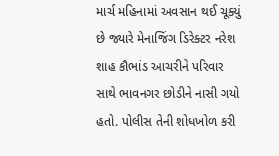માર્ચ મહિનામાં અવસાન થઈ ચૂક્યું છે જ્યારે મેનાજિંગ ડિરેક્ટર નરેશ શાહ કૌભાંડ આચરીને પરિવાર સાથે ભાવનગર છોડીને નાસી ગયો હતો. પોલીસ તેની શોધખોળ કરી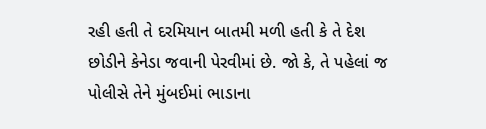રહી હતી તે દરમિયાન બાતમી મળી હતી કે તે દેશ છોડીને કેનેડા જવાની પેરવીમાં છે. જો કે, તે પહેલાં જ પોલીસે તેને મુંબઈમાં ભાડાના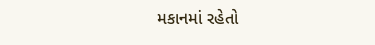મકાનમાં રહેતો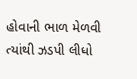હોવાની ભાળ મેળવી ત્યાંથી ઝડપી લીધો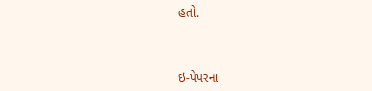હતો.



ઇ-પેપરના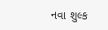નવા શુલ્ક